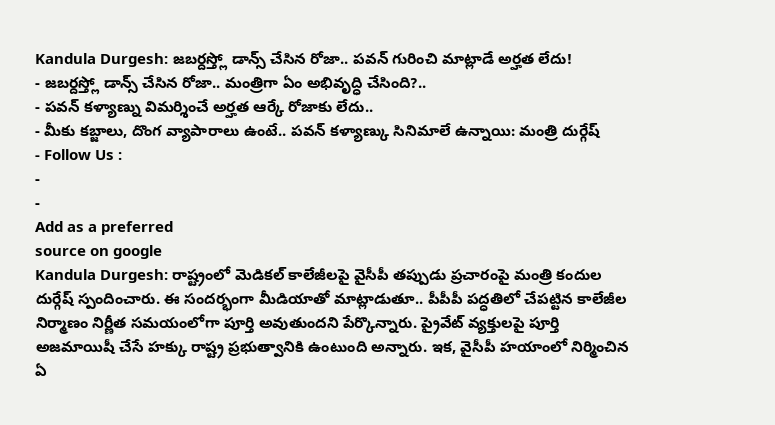Kandula Durgesh: జబర్దస్త్లో డాన్స్ చేసిన రోజా.. పవన్ గురించి మాట్లాడే అర్హత లేదు!
- జబర్దస్త్లో డాన్స్ చేసిన రోజా.. మంత్రిగా ఏం అభివృద్ధి చేసింది?..
- పవన్ కళ్యాణ్ను విమర్శించే అర్హత ఆర్కే రోజాకు లేదు..
- మీకు కబ్జాలు, దొంగ వ్యాపారాలు ఉంటే.. పవన్ కళ్యాణ్కు సినిమాలే ఉన్నాయి: మంత్రి దుర్గేష్
- Follow Us :
-
-
Add as a preferred
source on google
Kandula Durgesh: రాష్ట్రంలో మెడికల్ కాలేజీలపై వైసీపీ తప్పుడు ప్రచారంపై మంత్రి కందుల దుర్గేష్ స్పందించారు. ఈ సందర్భంగా మీడియాతో మాట్లాడుతూ.. పీపీపీ పద్ధతిలో చేపట్టిన కాలేజీల నిర్మాణం నిర్ణీత సమయంలోగా పూర్తి అవుతుందని పేర్కొన్నారు. ప్రైవేట్ వ్యక్తులపై పూర్తి అజమాయిషీ చేసే హక్కు రాష్ట్ర ప్రభుత్వానికి ఉంటుంది అన్నారు. ఇక, వైసీపీ హయాంలో నిర్మించిన ఏ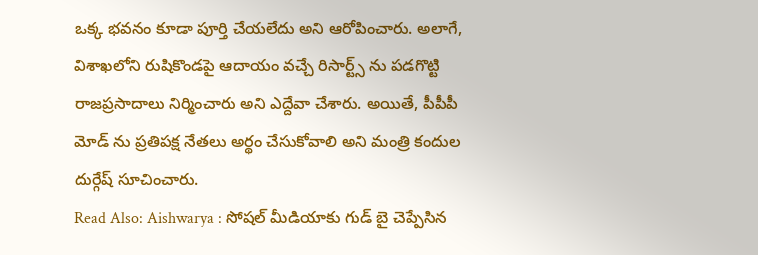ఒక్క భవనం కూడా పూర్తి చేయలేదు అని ఆరోపించారు. అలాగే, విశాఖలోని రుషికొండపై ఆదాయం వచ్చే రిసార్ట్స్ ను పడగొట్టి రాజప్రసాదాలు నిర్మించారు అని ఎద్దేవా చేశారు. అయితే, పీపీపీ మోడ్ ను ప్రతిపక్ష నేతలు అర్థం చేసుకోవాలి అని మంత్రి కందుల దుర్గేష్ సూచించారు.
Read Also: Aishwarya : సోషల్ మీడియాకు గుడ్ బై చెప్పేసిన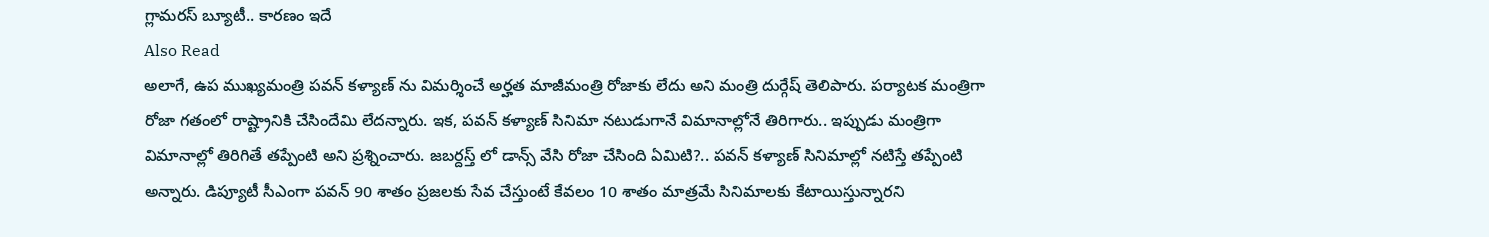గ్లామరస్ బ్యూటీ.. కారణం ఇదే
Also Read
అలాగే, ఉప ముఖ్యమంత్రి పవన్ కళ్యాణ్ ను విమర్శించే అర్హత మాజీమంత్రి రోజాకు లేదు అని మంత్రి దుర్గేష్ తెలిపారు. పర్యాటక మంత్రిగా రోజా గతంలో రాష్ట్రానికి చేసిందేమి లేదన్నారు. ఇక, పవన్ కళ్యాణ్ సినిమా నటుడుగానే విమానాల్లోనే తిరిగారు.. ఇప్పుడు మంత్రిగా విమానాల్లో తిరిగితే తప్పేంటి అని ప్రశ్నించారు. జబర్దస్త్ లో డాన్స్ వేసి రోజా చేసింది ఏమిటి?.. పవన్ కళ్యాణ్ సినిమాల్లో నటిస్తే తప్పేంటి అన్నారు. డిప్యూటీ సీఎంగా పవన్ 90 శాతం ప్రజలకు సేవ చేస్తుంటే కేవలం 10 శాతం మాత్రమే సినిమాలకు కేటాయిస్తున్నారని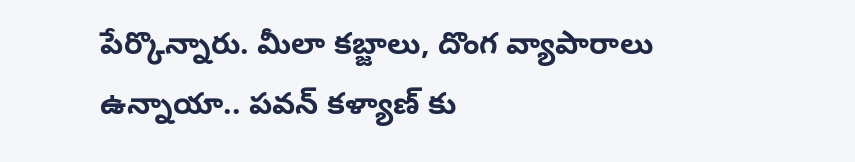పేర్కొన్నారు. మీలా కబ్జాలు, దొంగ వ్యాపారాలు ఉన్నాయా.. పవన్ కళ్యాణ్ కు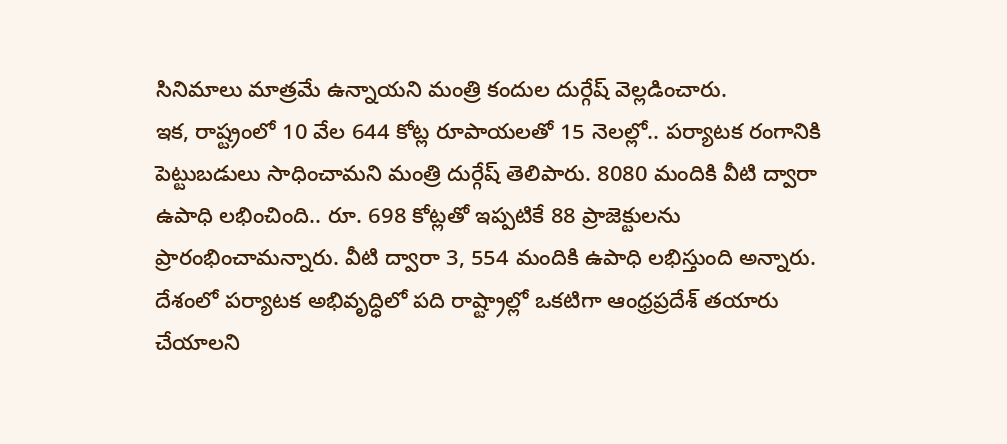సినిమాలు మాత్రమే ఉన్నాయని మంత్రి కందుల దుర్గేష్ వెల్లడించారు.
ఇక, రాష్ట్రంలో 10 వేల 644 కోట్ల రూపాయలతో 15 నెలల్లో.. పర్యాటక రంగానికి పెట్టుబడులు సాధించామని మంత్రి దుర్గేష్ తెలిపారు. 8080 మందికి వీటి ద్వారా ఉపాధి లభించింది.. రూ. 698 కోట్లతో ఇప్పటికే 88 ప్రాజెక్టులను ప్రారంభించామన్నారు. వీటి ద్వారా 3, 554 మందికి ఉపాధి లభిస్తుంది అన్నారు. దేశంలో పర్యాటక అభివృద్ధిలో పది రాష్ట్రాల్లో ఒకటిగా ఆంధ్రప్రదేశ్ తయారు చేయాలని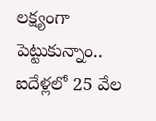లక్ష్యంగా పెట్టుకున్నాం.. ఐదేళ్లలో 25 వేల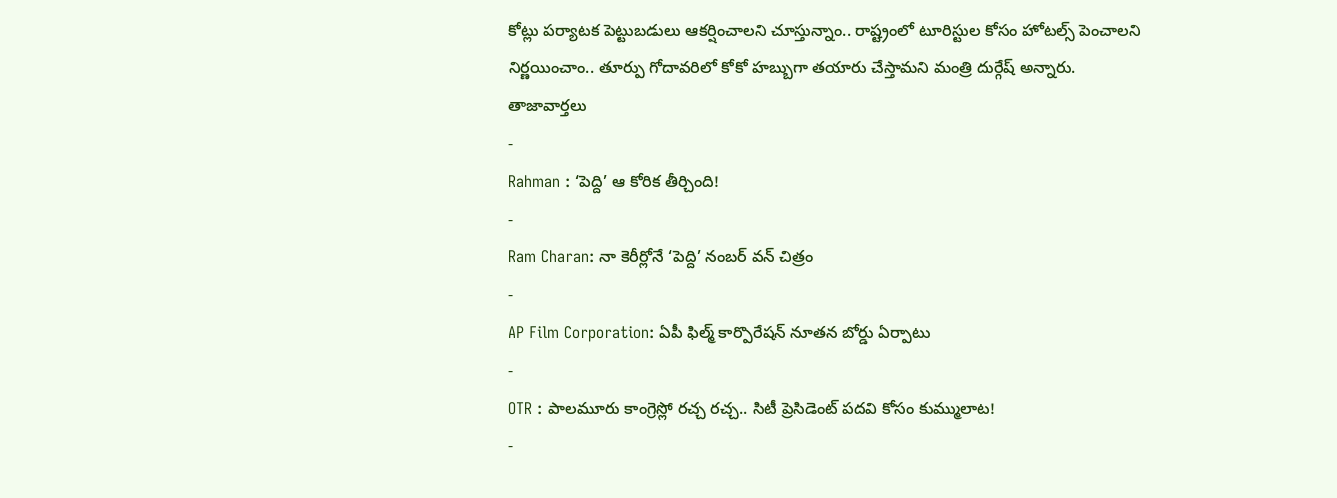కోట్లు పర్యాటక పెట్టుబడులు ఆకర్షించాలని చూస్తున్నాం.. రాష్ట్రంలో టూరిస్టుల కోసం హోటల్స్ పెంచాలని నిర్ణయించాం.. తూర్పు గోదావరిలో కోకో హబ్బుగా తయారు చేస్తామని మంత్రి దుర్గేష్ అన్నారు.
తాజావార్తలు
-
Rahman : ‘పెద్ది’ ఆ కోరిక తీర్చింది!
-
Ram Charan: నా కెరీర్లోనే ‘పెద్ది’ నంబర్ వన్ చిత్రం
-
AP Film Corporation: ఏపీ ఫిల్మ్ కార్పొరేషన్ నూతన బోర్డు ఏర్పాటు
-
OTR : పాలమూరు కాంగ్రెస్లో రచ్చ రచ్చ.. సిటీ ప్రెసిడెంట్ పదవి కోసం కుమ్ములాట!
-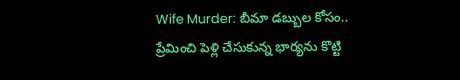Wife Murder: బీమా డబ్బుల కోసం.. ప్రేమించి పెళ్లి చేసుకున్న భార్యను కొట్టి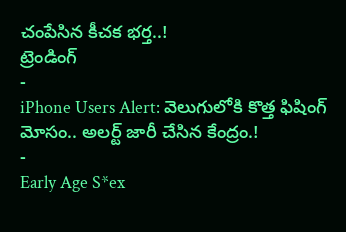చంపేసిన కీచక భర్త..!
ట్రెండింగ్
-
iPhone Users Alert: వెలుగులోకి కొత్త ఫిషింగ్ మోసం.. అలర్ట్ జారీ చేసిన కేంద్రం.!
-
Early Age S*ex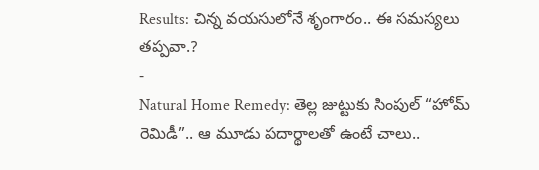Results: చిన్న వయసులోనే శృంగారం.. ఈ సమస్యలు తప్పవా.?
-
Natural Home Remedy: తెల్ల జుట్టుకు సింపుల్ “హోమ్ రెమిడీ”.. ఆ మూడు పదార్థాలతో ఉంటే చాలు..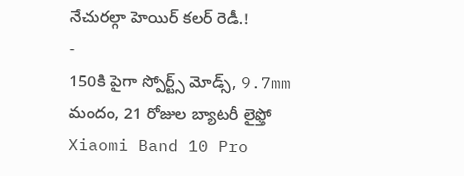నేచురల్గా హెయిర్ కలర్ రెడీ.!
-
150కి పైగా స్పోర్ట్స్ మోడ్స్, 9.7mm మందం, 21 రోజుల బ్యాటరీ లైఫ్తో Xiaomi Band 10 Pro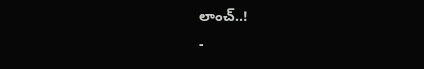లాంచ్..!
-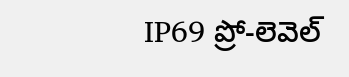IP69 ప్రో-లెవెల్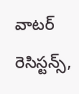వాటర్ రెసిస్టన్స్,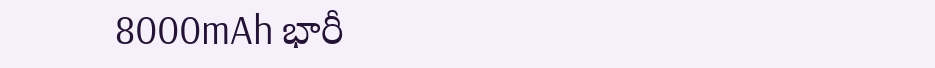8000mAh భారీ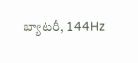బ్యాటరీ, 144Hz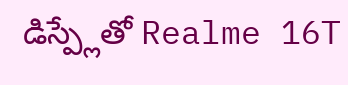డిస్ప్లేతో Realme 16T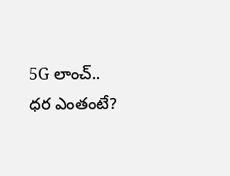5G లాంచ్.. ధర ఎంతంటే?